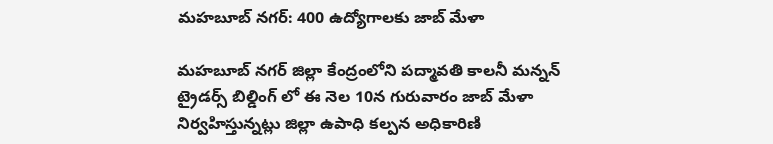మహబూబ్ నగర్: 400 ఉద్యోగాలకు జాబ్ మేళా

మహబూబ్ నగర్ జిల్లా కేంద్రంలోని పద్మావతి కాలనీ మన్నన్ ట్రైడర్స్ బిల్డింగ్ లో ఈ నెల 10న గురువారం జాబ్ మేళా నిర్వహిస్తున్నట్లు జిల్లా ఉపాధి కల్పన అధికారిణి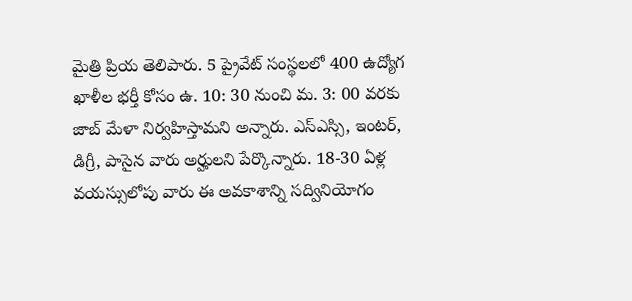మైత్రి ప్రియ తెలిపారు. 5 ప్రైవేట్ సంస్థలలో 400 ఉద్యోగ ఖాళీల భర్తీ కోసం ఉ. 10: 30 నుంచి మ. 3: 00 వరకు జాబ్ మేళా నిర్వహిస్తామని అన్నారు. ఎస్ఎస్సి, ఇంటర్, డిగ్రీ, పాసైన వారు అర్హులని పేర్కొన్నారు. 18-30 ఏళ్ల వయస్సులోపు వారు ఈ అవకాశాన్ని సద్వినియోగం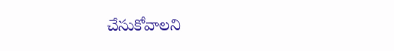చేసుకోవాలని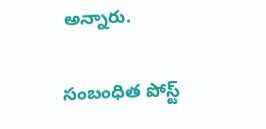అన్నారు.

సంబంధిత పోస్ట్